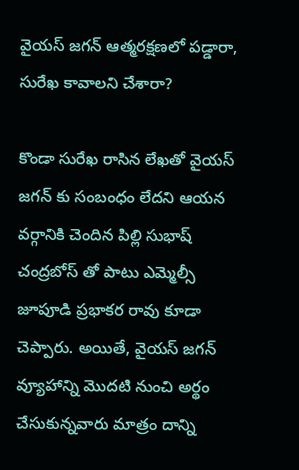వైయస్ జగన్ ఆత్మరక్షణలో పడ్డారా, సురేఖ కావాలని చేశారా?

కొండా సురేఖ రాసిన లేఖతో వైయస్ జగన్ కు సంబంధం లేదని ఆయన వర్గానికి చెందిన పిల్లి సుభాష్ చంద్రబోస్ తో పాటు ఎమ్మెల్సీ జూపూడి ప్రభాకర రావు కూడా చెప్పారు. అయితే, వైయస్ జగన్ వ్యూహాన్ని మొదటి నుంచి అర్థం చేసుకున్నవారు మాత్రం దాన్ని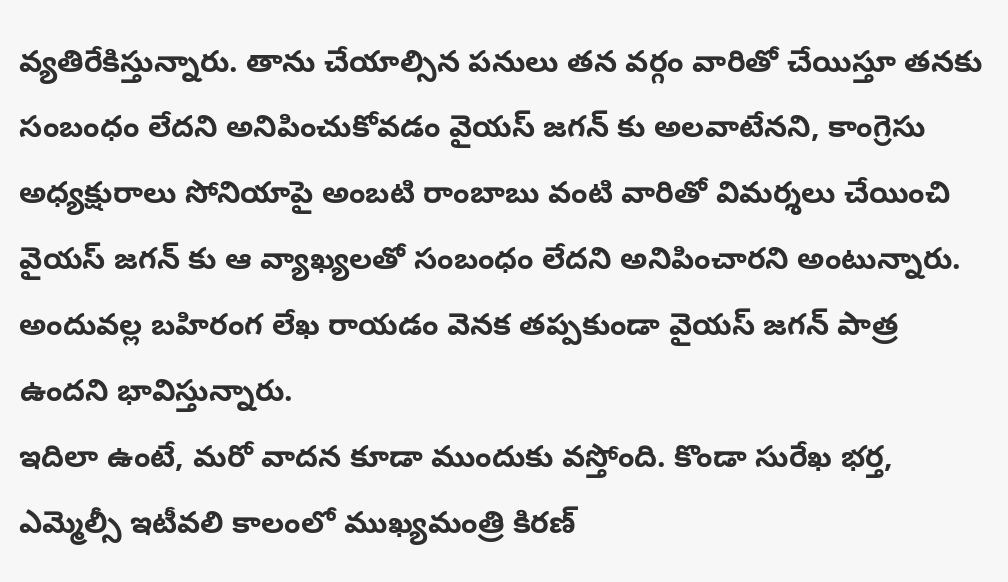వ్యతిరేకిస్తున్నారు. తాను చేయాల్సిన పనులు తన వర్గం వారితో చేయిస్తూ తనకు సంబంధం లేదని అనిపించుకోవడం వైయస్ జగన్ కు అలవాటేనని, కాంగ్రెసు అధ్యక్షురాలు సోనియాపై అంబటి రాంబాబు వంటి వారితో విమర్శలు చేయించి వైయస్ జగన్ కు ఆ వ్యాఖ్యలతో సంబంధం లేదని అనిపించారని అంటున్నారు. అందువల్ల బహిరంగ లేఖ రాయడం వెనక తప్పకుండా వైయస్ జగన్ పాత్ర ఉందని భావిస్తున్నారు.
ఇదిలా ఉంటే, మరో వాదన కూడా ముందుకు వస్తోంది. కొండా సురేఖ భర్త, ఎమ్మెల్సీ ఇటీవలి కాలంలో ముఖ్యమంత్రి కిరణ్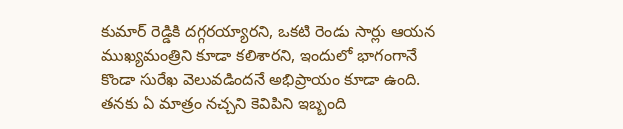కుమార్ రెడ్డికి దగ్గరయ్యారని, ఒకటి రెండు సార్లు ఆయన ముఖ్యమంత్రిని కూడా కలిశారని, ఇందులో భాగంగానే కొండా సురేఖ వెలువడిందనే అభిప్రాయం కూడా ఉంది. తనకు ఏ మాత్రం నచ్చని కెవిపిని ఇబ్బంది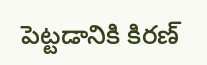పెట్టడానికి కిరణ్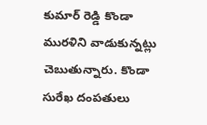కుమార్ రెడ్డి కొండా మురళిని వాడుకున్నట్లు చెబుతున్నారు. కొండా సురేఖ దంపతులు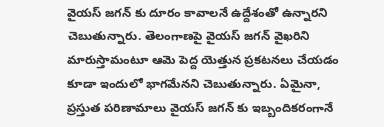వైయస్ జగన్ కు దూరం కావాలనే ఉద్దేశంతో ఉన్నారని చెబుతున్నారు. తెలంగాణపై వైయస్ జగన్ వైఖరిని మారుస్తామంటూ ఆమె పెద్ద యెత్తున ప్రకటనలు చేయడం కూడా ఇందులో భాగమేనని చెబుతున్నారు. ఏమైనా, ప్రస్తుత పరిణామాలు వైయస్ జగన్ కు ఇబ్బందికరంగానే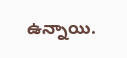ఉన్నాయి.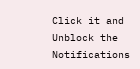Click it and Unblock the Notifications